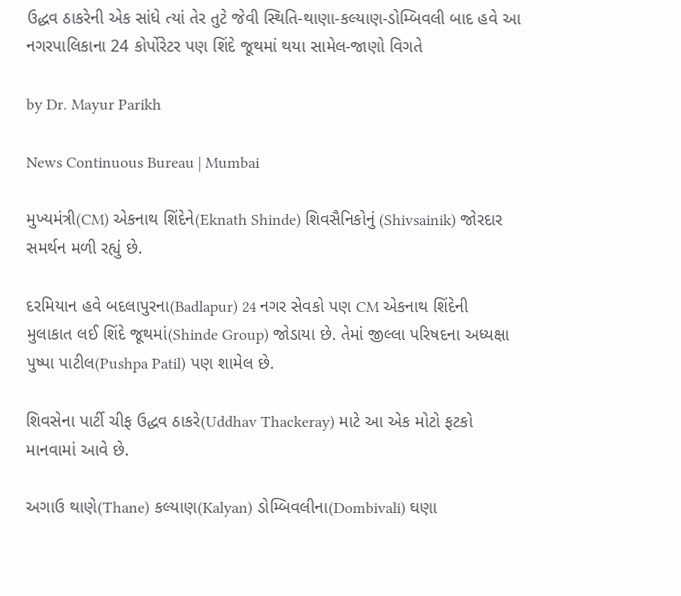ઉદ્ધવ ઠાકરેની એક સાંધે ત્યાં તેર તુટે જેવી સ્થિતિ-થાણા-કલ્યાણ-ડોમ્બિવલી બાદ હવે આ નગરપાલિકાના 24 કોર્પોરેટર પણ શિંદે જૂથમાં થયા સામેલ-જાણો વિગતે

by Dr. Mayur Parikh

News Continuous Bureau | Mumbai

મુખ્યમંત્રી(CM) એકનાથ શિંદેને(Eknath Shinde) શિવસૈનિકોનું (Shivsainik) જોરદાર સમર્થન મળી રહ્યું છે.

દરમિયાન હવે બદલાપુરના(Badlapur) 24 નગર સેવકો પણ CM એકનાથ શિંદેની મુલાકાત લઈ શિંદે જૂથમાં(Shinde Group) જોડાયા છે. તેમાં જીલ્લા પરિષદના અધ્યક્ષા પુષ્પા પાટીલ(Pushpa Patil) પણ શામેલ છે.

શિવસેના પાર્ટી ચીફ ઉદ્ધવ ઠાકરે(Uddhav Thackeray) માટે આ એક મોટો ફટકો માનવામાં આવે છે.

અગાઉ થાણે(Thane) કલ્યાણ(Kalyan) ડોમ્બિવલીના(Dombivali) ઘણા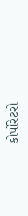કોર્પોરેટરો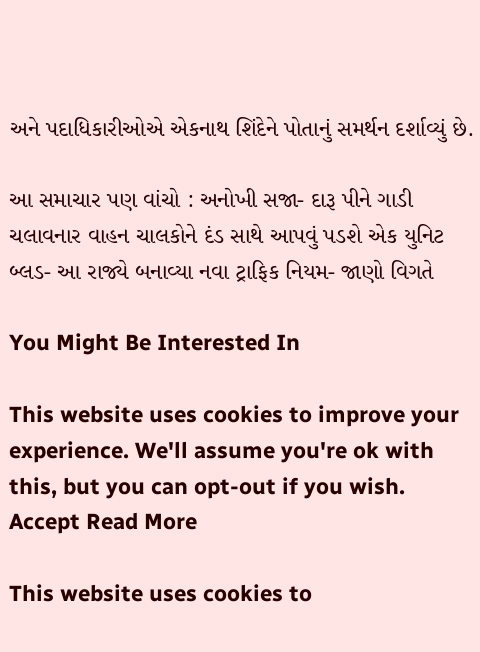અને પદાધિકારીઓએ એકનાથ શિંદેને પોતાનું સમર્થન દર્શાવ્યું છે.

આ સમાચાર પણ વાંચો : અનોખી સજા- દારૂ પીને ગાડી ચલાવનાર વાહન ચાલકોને દંડ સાથે આપવું પડશે એક યુનિટ બ્લડ- આ રાજ્યે બનાવ્યા નવા ટ્રાફિક નિયમ- જાણો વિગતે

You Might Be Interested In

This website uses cookies to improve your experience. We'll assume you're ok with this, but you can opt-out if you wish. Accept Read More

This website uses cookies to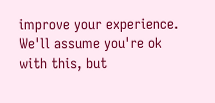improve your experience. We'll assume you're ok with this, but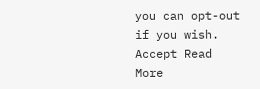you can opt-out if you wish. Accept Read More